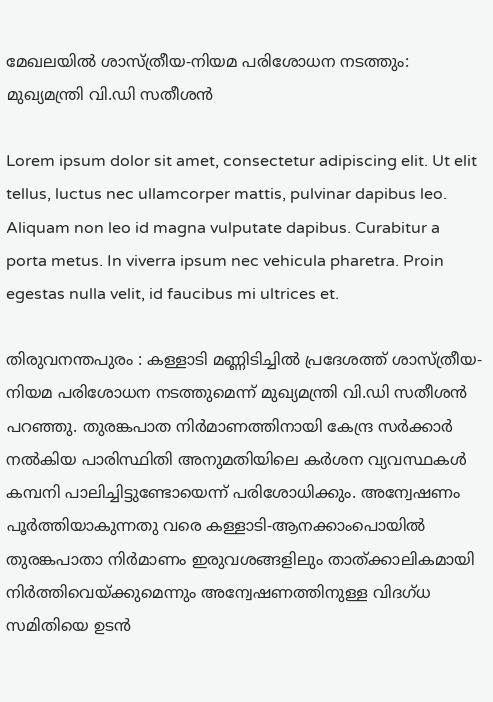മേഖലയിൽ ശാസ്ത്രീയ-നിയമ പരിശോധന നടത്തും: മുഖ്യമന്ത്രി വി.ഡി സതീശൻ

Lorem ipsum dolor sit amet, consectetur adipiscing elit. Ut elit tellus, luctus nec ullamcorper mattis, pulvinar dapibus leo. Aliquam non leo id magna vulputate dapibus. Curabitur a porta metus. In viverra ipsum nec vehicula pharetra. Proin egestas nulla velit, id faucibus mi ultrices et.

തിരുവനന്തപുരം : കള്ളാടി മണ്ണിടിച്ചിൽ പ്രദേശത്ത് ശാസ്ത്രീയ-നിയമ പരിശോധന നടത്തുമെന്ന് മുഖ്യമന്ത്രി വി.ഡി സതീശൻ പറഞ്ഞു. തുരങ്കപാത നിർമാണത്തിനായി കേന്ദ്ര സർക്കാ‍‍ർ നൽകിയ പാരിസ്ഥിതി അനുമതിയിലെ കർശന വ്യവസ്ഥകൾ കമ്പനി പാലിച്ചിട്ടുണ്ടോയെന്ന് പരിശോധിക്കും. അന്വേഷണം പൂർത്തിയാകുന്നതു വരെ കള്ളാടി-ആനക്കാംപൊയിൽ തുരങ്കപാതാ നിർ‍മാണം ഇരുവശങ്ങളിലും താത്ക്കാലികമായി നിർത്തിവെയ്ക്കുമെന്നും അന്വേഷണത്തിനുള്ള വിദഗ്ധ സമിതിയെ ഉടൻ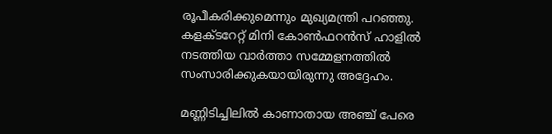രൂപീകരിക്കുമെന്നും മുഖ്യമന്ത്രി പറഞ്ഞു. കളക്ടറേറ്റ് മിനി കോൺഫറൻസ് ഹാളിൽ നടത്തിയ വാർത്താ സമ്മേളനത്തിൽ സംസാരിക്കുകയായിരുന്നു അദ്ദേഹം.

മണ്ണിടിച്ചിലില്‍ കാണാതായ അഞ്ച് പേരെ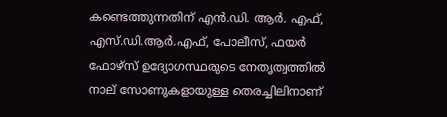കണ്ടെത്തുന്നതിന് എന്‍.ഡി. ആര്‍. എഫ്, എസ്.ഡി.ആര്‍.എഫ്, പോലീസ്, ഫയര്‍ ഫോഴ്സ് ഉദ്യോഗസ്ഥരുടെ നേതൃത്വത്തില്‍ നാല് സോണുകളായുള്ള തെരച്ചിലിനാണ്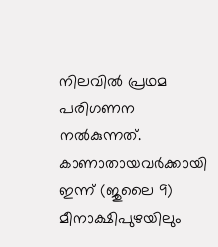നിലവില്‍ പ്രഥമ പരിഗണന നൽകുന്നത്. കാണാതായവർ‍ക്കായി ഇന്ന് (ജുലൈ 9) മീനാക്ഷിപുഴയിലും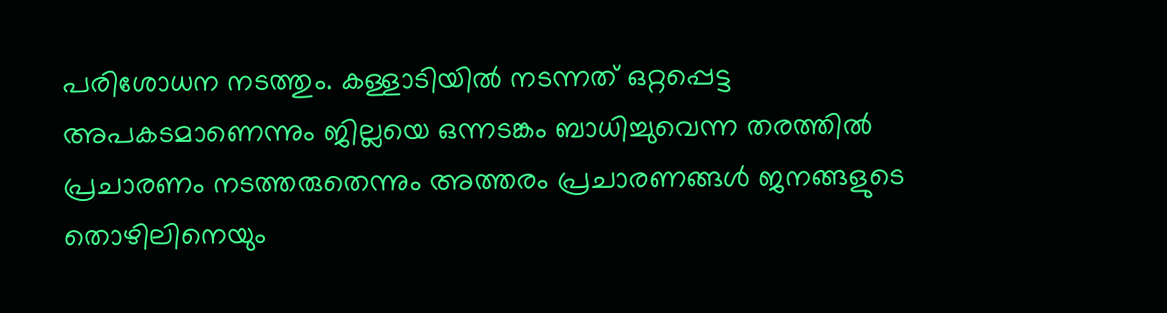പരിശോധന നടത്തും. കള്ളാടിയിൽ നടന്നത് ഒറ്റപ്പെട്ട അപകടമാണെന്നും ജില്ലയെ ഒന്നടങ്കം ബാധിച്ചുവെന്ന തരത്തിൽ പ്രചാരണം നടത്തരുതെന്നും അത്തരം പ്രചാരണങ്ങൾ ജനങ്ങളുടെ തൊഴിലിനെയും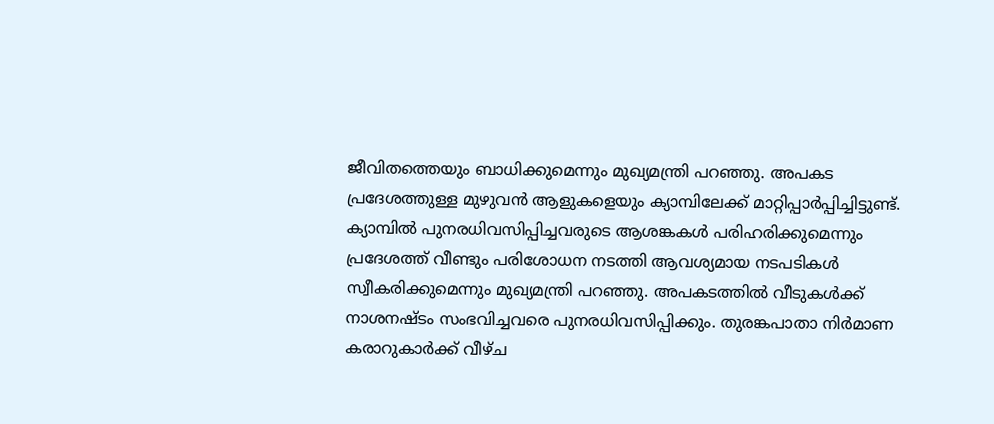ജീവിതത്തെയും ബാധിക്കുമെന്നും മുഖ്യമന്ത്രി പറഞ്ഞു. അപകട പ്രദേശത്തുള്ള മുഴുവന്‍ ആളുകളെയും ക്യാമ്പിലേക്ക് മാറ്റിപ്പാർപ്പിച്ചിട്ടുണ്ട്. ക്യാമ്പില്‍ പുനരധിവസിപ്പിച്ചവരുടെ ആശങ്കകൾ പരിഹരിക്കുമെന്നും പ്രദേശത്ത് വീണ്ടും പരിശോധന നടത്തി ആവശ്യമായ നടപടികൾ സ്വീകരിക്കുമെന്നും മുഖ്യമന്ത്രി പറഞ്ഞു. അപകടത്തിൽ വീടുകള്‍ക്ക് നാശനഷ്ടം സംഭവിച്ചവ‍രെ പുനരധിവസിപ്പിക്കും. തുരങ്കപാതാ നിർമാണ കരാറുകാർക്ക് വീഴ്ച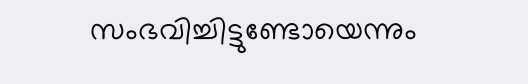സംഭവിച്ചിട്ടുണ്ടോയെന്നും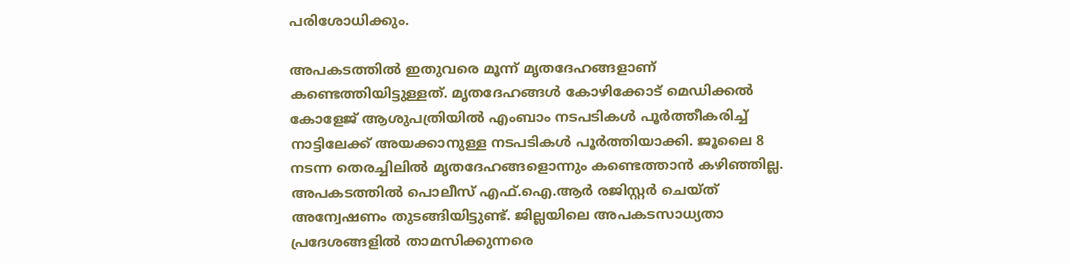പരിശോധിക്കും.

അപകടത്തില്‍ ഇതുവരെ മൂന്ന് മൃതദേഹങ്ങളാണ് കണ്ടെത്തിയിട്ടുള്ളത്. മൃതദേഹങ്ങൾ കോഴിക്കോട് മെഡിക്കൽ കോളേജ് ആശുപത്രിയിൽ എംബാം നടപടികൾ പൂർത്തീകരിച്ച് നാട്ടിലേക്ക് അയക്കാനുള്ള നടപടികൾ പൂർത്തിയാക്കി. ജൂലൈ 8 നടന്ന തെരച്ചിലിൽ മൃതദേഹങ്ങളൊന്നും കണ്ടെത്താൻ കഴിഞ്ഞില്ല. അപകടത്തിൽ പൊലീസ് എഫ്.ഐ.ആ‍ർ രജിസ്റ്റർ ചെയ്ത് അന്വേഷണം തുടങ്ങിയിട്ടുണ്ട്. ജില്ലയിലെ അപകടസാധ്യതാ പ്രദേശങ്ങളിൽ താമസിക്കുന്നരെ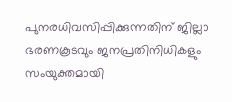പുനരധിവസിപ്പിക്കുന്നതിന് ജില്ലാ ഭരണകൂടവും ജനപ്രതിനിധികളും സംയുക്തമായി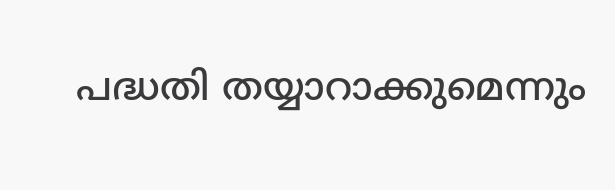പദ്ധതി തയ്യാറാക്കുമെന്നും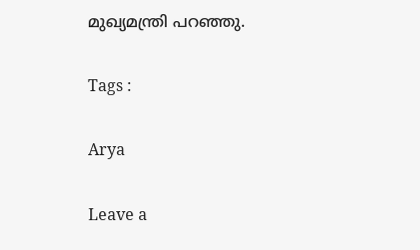മുഖ്യമന്ത്രി പറഞ്ഞു.

Tags :

Arya

Leave a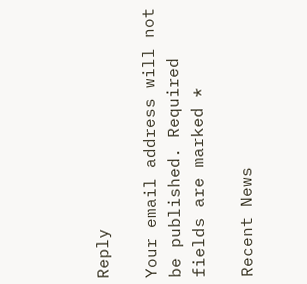Reply

Your email address will not be published. Required fields are marked *

Recent News